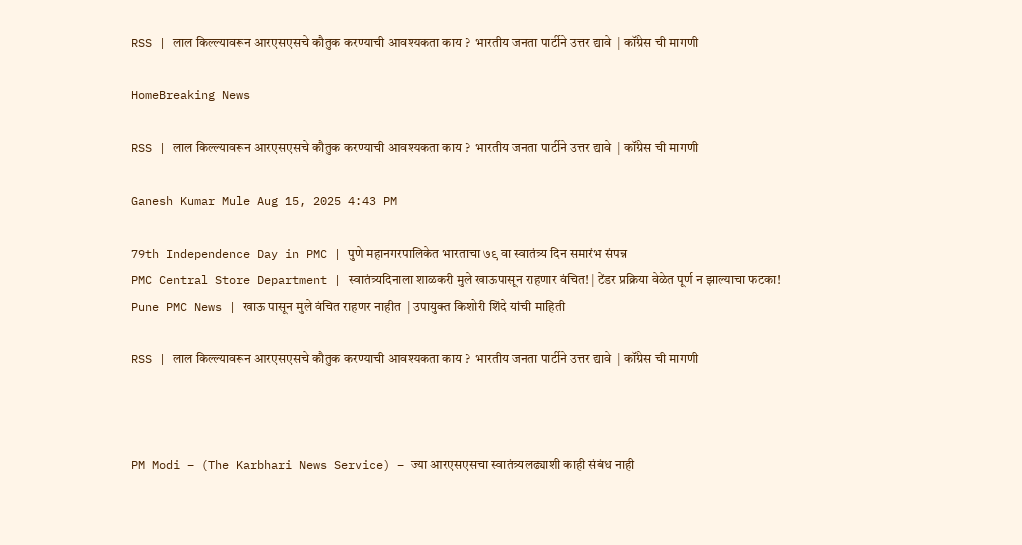RSS | लाल किल्ल्यावरून आरएसएसचे कौतुक करण्याची आवश्यकता काय ?  भारतीय जनता पार्टीने उत्तर द्यावे  | कॉंग्रेस ची मागणी

HomeBreaking News

RSS | लाल किल्ल्यावरून आरएसएसचे कौतुक करण्याची आवश्यकता काय ?  भारतीय जनता पार्टीने उत्तर द्यावे  | कॉंग्रेस ची मागणी

Ganesh Kumar Mule Aug 15, 2025 4:43 PM

79th Independence Day in PMC | पुणे महानगरपालिकेत भारताचा ७९ वा स्वातंत्र्य दिन समारंभ संपन्न
PMC Central Store Department | स्वातंत्र्यदिनाला शाळकरी मुले खाऊपासून राहणार वंचित! | टेंडर प्रक्रिया वेळेत पूर्ण न झाल्याचा फटका!
Pune PMC News | खाऊ पासून मुले वंचित राहणर नाहीत  | उपायुक्त किशोरी शिंदे यांची माहिती

RSS | लाल किल्ल्यावरून आरएसएसचे कौतुक करण्याची आवश्यकता काय ?  भारतीय जनता पार्टीने उत्तर द्यावे  | कॉंग्रेस ची मागणी



PM Modi – (The Karbhari News Service) – ज्या आरएसएसचा स्वातंत्र्यलढ्याशी काही संबंध नाही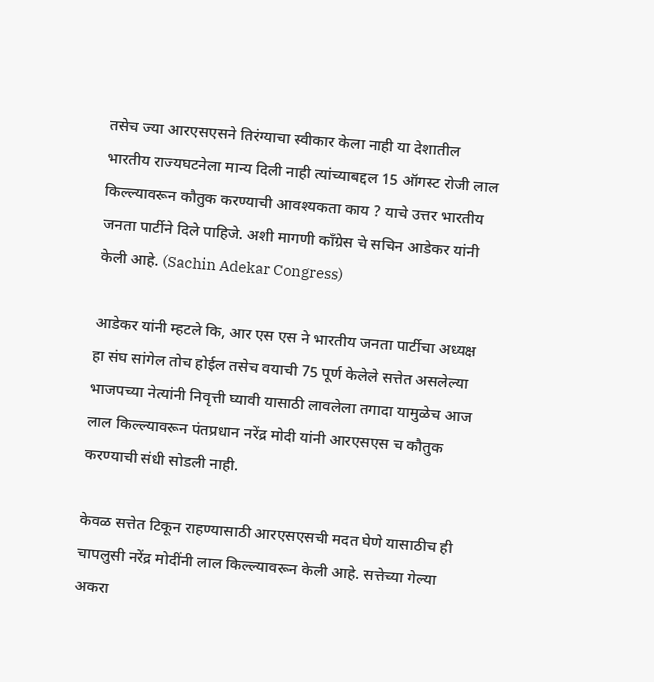तसेच ज्या आरएसएसने तिरंग्याचा स्वीकार केला नाही या देशातील भारतीय राज्यघटनेला मान्य दिली नाही त्यांच्याबद्दल 15 ऑगस्ट रोजी लाल किल्ल्यावरून कौतुक करण्याची आवश्यकता काय ? याचे उत्तर भारतीय जनता पार्टीने दिले पाहिजे. अशी मागणी कॉंग्रेस चे सचिन आडेकर यांनी केली आहे. (Sachin Adekar Congress)

आडेकर यांनी म्हटले कि, आर एस एस ने भारतीय जनता पार्टीचा अध्यक्ष हा संघ सांगेल तोच होईल तसेच वयाची 75 पूर्ण केलेले सत्तेत असलेल्या भाजपच्या नेत्यांनी निवृत्ती घ्यावी यासाठी लावलेला तगादा यामुळेच आज लाल किल्ल्यावरून पंतप्रधान नरेंद्र मोदी यांनी आरएसएस च कौतुक करण्याची संधी सोडली नाही.

केवळ सत्तेत टिकून राहण्यासाठी आरएसएसची मदत घेणे यासाठीच ही चापलुसी नरेंद्र मोदींनी लाल किल्ल्यावरून केली आहे. सत्तेच्या गेल्या अकरा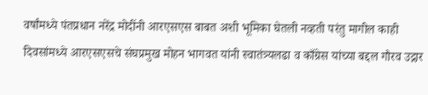वर्षांमध्ये पंतप्रधान नरेंद्र मोदींनी आरएसएस बाबत अशी भूमिका घेतली नव्हती परंतु मागील काही दिवसांमध्ये आरएसएसचे संघप्रमुख मोहन भागवत यांनी स्वातंत्र्यलढा व काँग्रेस यांच्या बद्दल गौरव उद्गार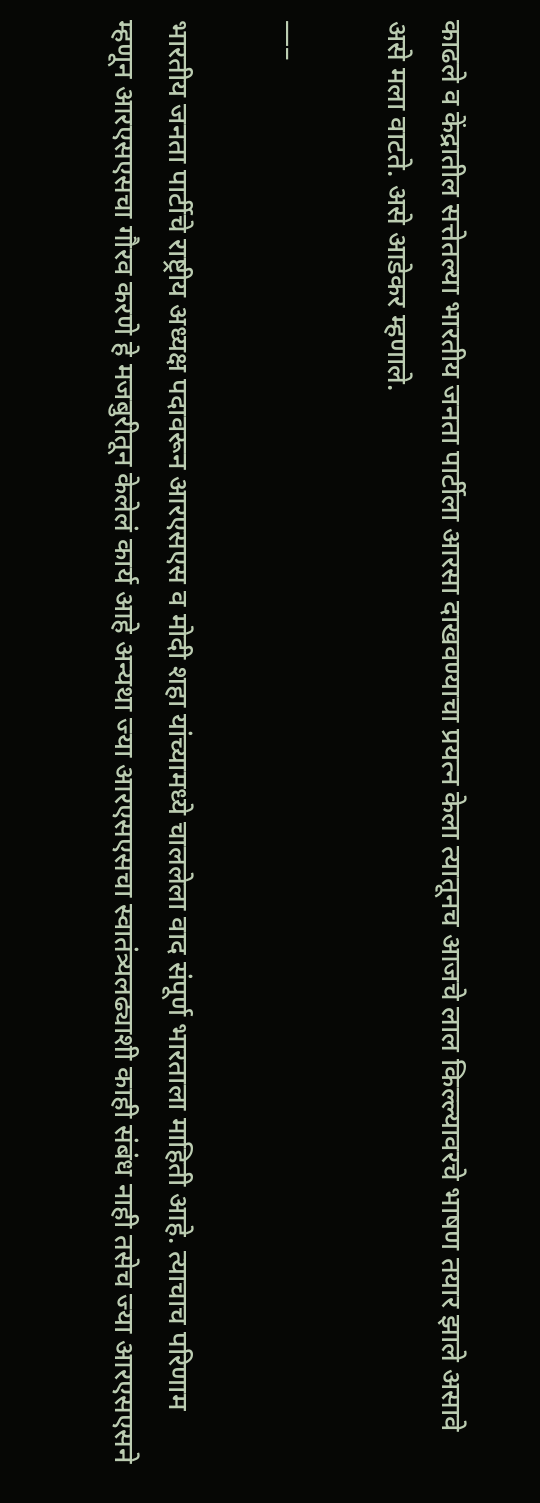काढले व केंद्रातील सत्तेतल्या भारतीय जनता पार्टीला आरसा दाखवण्याचा प्रयत्न केला त्यातूनच आजचे लाल किल्ल्यावरचे भाषण तयार झाले असावे असे मला वाटते. असे आडेकर म्हणाले.

—–

भारतीय जनता पार्टीचे राष्ट्रीय अध्यक्ष पदावरून आरएसएस व मोदी शहा यांच्यामध्ये चाललेला वाद संपूर्ण भारताला माहिती आहे. त्याचाच परिणाम म्हणून आरएसएसचा गौरव करणे हे मजबुरीतून केलेलं कार्य आहे अन्यथा ज्या आरएसएसचा स्वातंत्र्यलढ्याशी काही संबंध नाही तसेच ज्या आरएसएसने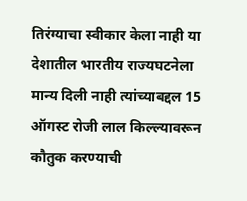तिरंग्याचा स्वीकार केला नाही या देशातील भारतीय राज्यघटनेला मान्य दिली नाही त्यांच्याबद्दल 15 ऑगस्ट रोजी लाल किल्ल्यावरून कौतुक करण्याची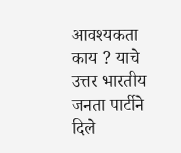आवश्यकता काय ? याचे उत्तर भारतीय जनता पार्टीने दिले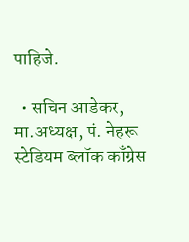पाहिजे.

  • सचिन आडेकर, मा.अध्यक्ष, पं. नेहरू स्टेडियम ब्लॉक काँग्रेस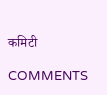कमिटी

COMMENTS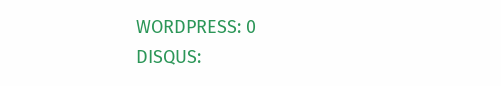WORDPRESS: 0
DISQUS: